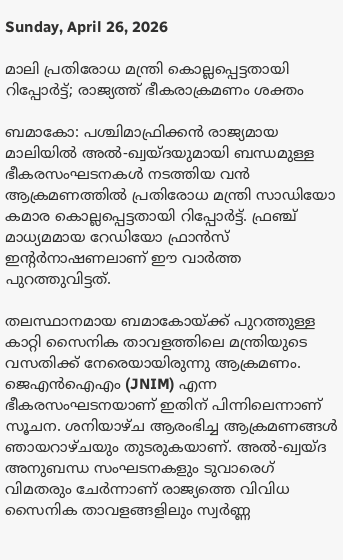Sunday, April 26, 2026

മാലി പ്രതിരോധ മന്ത്രി കൊല്ലപ്പെട്ടതായി റിപ്പോർട്ട്; രാജ്യത്ത് ഭീകരാക്രമണം ശക്തം

ബമാകോ: പശ്ചിമാഫ്രിക്കൻ രാജ്യമായ മാലിയിൽ അൽ-ഖ്വയ്ദയുമായി ബന്ധമുള്ള ഭീകരസംഘടനകൾ നടത്തിയ വൻ ആക്രമണത്തിൽ പ്രതിരോധ മന്ത്രി സാഡിയോ കമാര കൊല്ലപ്പെട്ടതായി റിപ്പോർട്ട്. ഫ്രഞ്ച് മാധ്യമമായ റേഡിയോ ഫ്രാൻസ് ഇന്റർനാഷണലാണ് ഈ വാർത്ത പുറത്തുവിട്ടത്.

തലസ്ഥാനമായ ബമാകോയ്ക്ക് പുറത്തുള്ള കാറ്റി സൈനിക താവളത്തിലെ മന്ത്രിയുടെ വസതിക്ക് നേരെയായിരുന്നു ആക്രമണം. ജെഎൻഐഎം (JNIM) എന്ന ഭീകരസംഘടനയാണ് ഇതിന് പിന്നിലെന്നാണ് സൂചന. ശനിയാഴ്ച ആരംഭിച്ച ആക്രമണങ്ങൾ ഞായറാഴ്ചയും തുടരുകയാണ്. അൽ-ഖ്വയ്ദ അനുബന്ധ സംഘടനകളും ടുവാരെഗ് വിമതരും ചേർന്നാണ് രാജ്യത്തെ വിവിധ സൈനിക താവളങ്ങളിലും സ്വർണ്ണ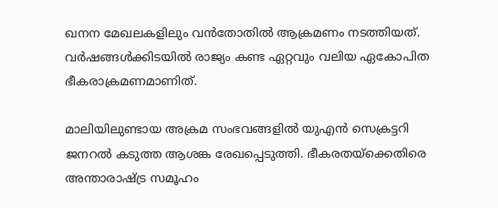ഖനന മേഖലകളിലും വൻതോതിൽ ആക്രമണം നടത്തിയത്. വർഷങ്ങൾക്കിടയിൽ രാജ്യം കണ്ട ഏറ്റവും വലിയ ഏകോപിത ഭീകരാക്രമണമാണിത്.

മാലിയിലുണ്ടായ അക്രമ സംഭവങ്ങളിൽ യുഎൻ സെക്രട്ടറി ജനറൽ കടുത്ത ആശങ്ക രേഖപ്പെടുത്തി. ഭീകരതയ്ക്കെതിരെ അന്താരാഷ്ട്ര സമൂഹം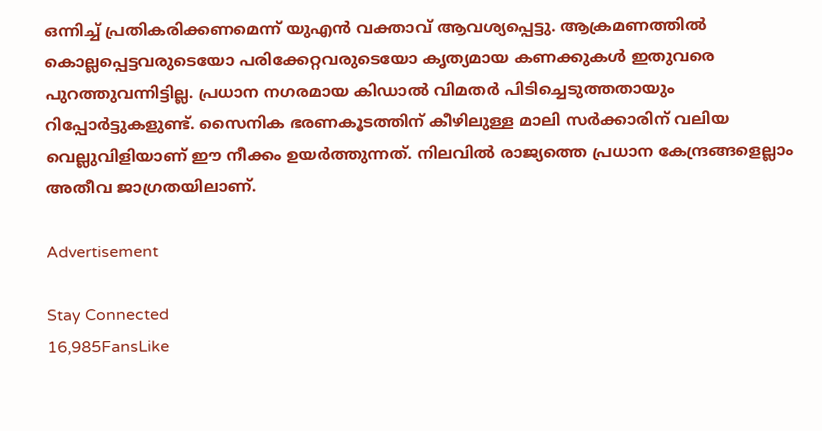ഒന്നിച്ച് പ്രതികരിക്കണമെന്ന് യുഎൻ വക്താവ് ആവശ്യപ്പെട്ടു. ആക്രമണത്തിൽ കൊല്ലപ്പെട്ടവരുടെയോ പരിക്കേറ്റവരുടെയോ കൃത്യമായ കണക്കുകൾ ഇതുവരെ പുറത്തുവന്നിട്ടില്ല. പ്രധാന നഗരമായ കിഡാൽ വിമതർ പിടിച്ചെടുത്തതായും റിപ്പോർട്ടുകളുണ്ട്. സൈനിക ഭരണകൂടത്തിന് കീഴിലുള്ള മാലി സർക്കാരിന് വലിയ വെല്ലുവിളിയാണ് ഈ നീക്കം ഉയർത്തുന്നത്. നിലവിൽ രാജ്യത്തെ പ്രധാന കേന്ദ്രങ്ങളെല്ലാം അതീവ ജാഗ്രതയിലാണ്.

Advertisement

Stay Connected
16,985FansLike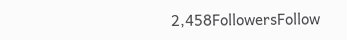2,458FollowersFollow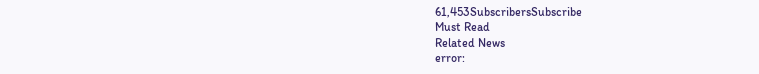61,453SubscribersSubscribe
Must Read
Related News
error: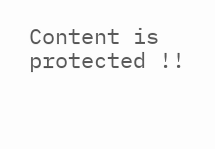Content is protected !!